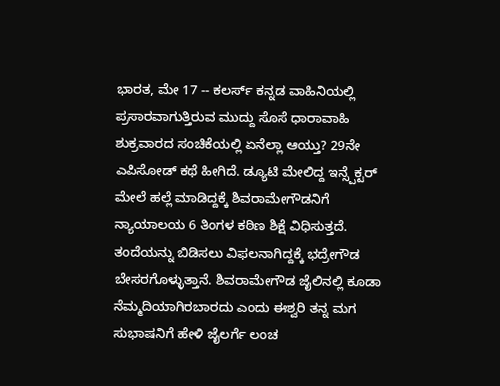ಭಾರತ, ಮೇ 17 -- ಕಲರ್ಸ್ ಕನ್ನಡ ವಾಹಿನಿಯಲ್ಲಿ ಪ್ರಸಾರವಾಗುತ್ತಿರುವ ಮುದ್ದು ಸೊಸೆ ಧಾರಾವಾಹಿ ಶುಕ್ರವಾರದ ಸಂಚಿಕೆಯಲ್ಲಿ ಏನೆಲ್ಲಾ ಆಯ್ತು? 29ನೇ ಎಪಿಸೋಡ್ ಕಥೆ ಹೀಗಿದೆ. ಡ್ಯೂಟಿ ಮೇಲಿದ್ದ ಇನ್ಸ್ಪೆಕ್ಟರ್ ಮೇಲೆ ಹಲ್ಲೆ ಮಾಡಿದ್ದಕ್ಕೆ ಶಿವರಾಮೇಗೌಡನಿಗೆ ನ್ಯಾಯಾಲಯ 6 ತಿಂಗಳ ಕಠಿಣ ಶಿಕ್ಷೆ ವಿಧಿಸುತ್ತದೆ. ತಂದೆಯನ್ನು ಬಿಡಿಸಲು ವಿಫಲನಾಗಿದ್ದಕ್ಕೆ ಭದ್ರೇಗೌಡ ಬೇಸರಗೊಳ್ಳುತ್ತಾನೆ. ಶಿವರಾಮೇಗೌಡ ಜೈಲಿನಲ್ಲಿ ಕೂಡಾ ನೆಮ್ಮದಿಯಾಗಿರಬಾರದು ಎಂದು ಈಶ್ವರಿ ತನ್ನ ಮಗ ಸುಭಾಷನಿಗೆ ಹೇಳಿ ಜೈಲರ್ಗೆ ಲಂಚ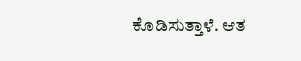ಕೊಡಿಸುತ್ತಾಳೆ. ಆತ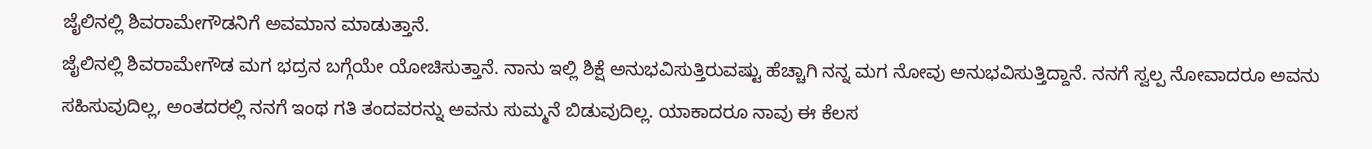ಜೈಲಿನಲ್ಲಿ ಶಿವರಾಮೇಗೌಡನಿಗೆ ಅವಮಾನ ಮಾಡುತ್ತಾನೆ.
ಜೈಲಿನಲ್ಲಿ ಶಿವರಾಮೇಗೌಡ ಮಗ ಭದ್ರನ ಬಗ್ಗೆಯೇ ಯೋಚಿಸುತ್ತಾನೆ. ನಾನು ಇಲ್ಲಿ ಶಿಕ್ಷೆ ಅನುಭವಿಸುತ್ತಿರುವಷ್ಟು ಹೆಚ್ಚಾಗಿ ನನ್ನ ಮಗ ನೋವು ಅನುಭವಿಸುತ್ತಿದ್ದಾನೆ. ನನಗೆ ಸ್ವಲ್ಪ ನೋವಾದರೂ ಅವನು ಸಹಿಸುವುದಿಲ್ಲ, ಅಂತದರಲ್ಲಿ ನನಗೆ ಇಂಥ ಗತಿ ತಂದವರನ್ನು ಅವನು ಸುಮ್ಮನೆ ಬಿಡುವುದಿಲ್ಲ. ಯಾಕಾದರೂ ನಾವು ಈ ಕೆಲಸ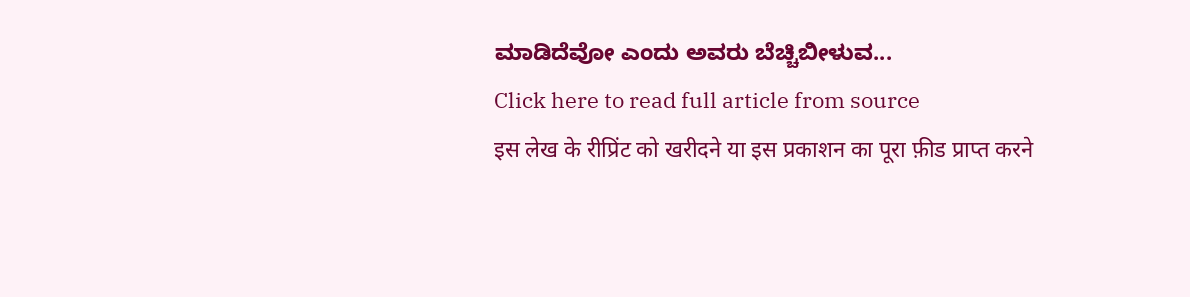ಮಾಡಿದೆವೋ ಎಂದು ಅವರು ಬೆಚ್ಚಿಬೀಳುವ...
Click here to read full article from source
इस लेख के रीप्रिंट को खरीदने या इस प्रकाशन का पूरा फ़ीड प्राप्त करने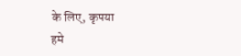के लिए, कृपया
हमे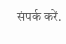संपर्क करें.